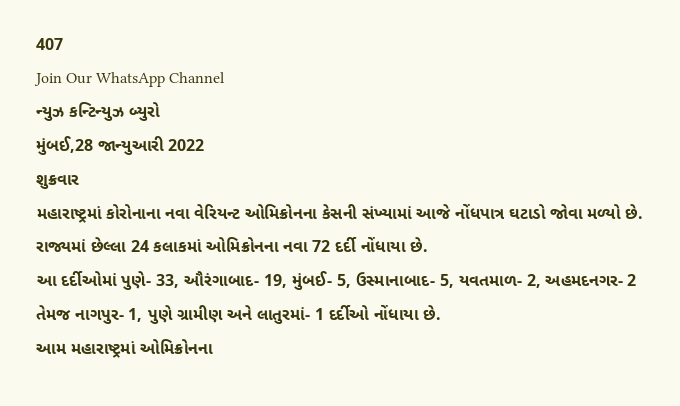407
Join Our WhatsApp Channel
ન્યુઝ કન્ટિન્યુઝ બ્યુરો
મુંબઈ,28 જાન્યુઆરી 2022
શુક્રવાર
મહારાષ્ટ્રમાં કોરોનાના નવા વેરિયન્ટ ઓમિક્રોનના કેસની સંખ્યામાં આજે નોંધપાત્ર ઘટાડો જોવા મળ્યો છે.
રાજ્યમાં છેલ્લા 24 કલાકમાં ઓમિક્રોનના નવા 72 દર્દી નોંધાયા છે.
આ દર્દીઓમાં પુણે- 33, ઔરંગાબાદ- 19, મુંબઈ- 5, ઉસ્માનાબાદ- 5, યવતમાળ- 2, અહમદનગર- 2 તેમજ નાગપુર- 1, પુણે ગ્રામીણ અને લાતુરમાં- 1 દર્દીઓ નોંધાયા છે.
આમ મહારાષ્ટ્રમાં ઓમિક્રોનના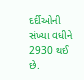દર્દીઓની સંખ્યા વધીને 2930 થઈ છે.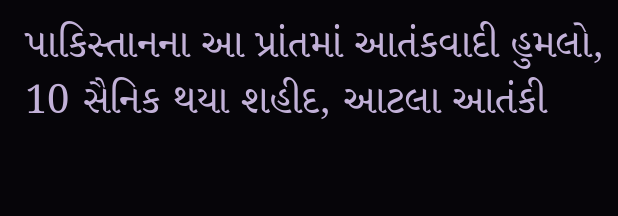પાકિસ્તાનના આ પ્રાંતમાં આતંકવાદી હુમલો, 10 સૈનિક થયા શહીદ, આટલા આતંકી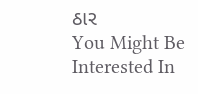ઠાર
You Might Be Interested In